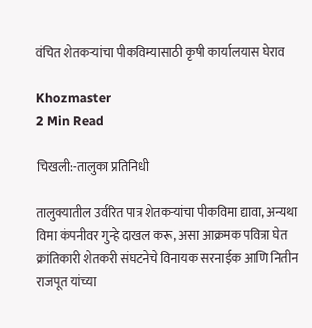वंचित शेतकऱ्यांचा पीकविम्यासाठी कृषी कार्यालयास घेराव

Khozmaster
2 Min Read

चिखली:-तालुका प्रतिनिधी

तालुक्यातील उर्वरित पात्र शेतकऱ्यांचा पीकविमा द्यावा, अन्यथा विमा कंपनीवर गुन्हे दाखल करू, असा आक्रमक पवित्रा घेत क्रांतिकारी शेतकरी संघटनेचे विनायक सरनाईक आणि नितीन राजपूत यांच्या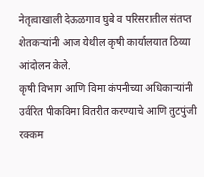नेतृत्वाखाली देऊळगाव घुबे व परिसरातील संतप्त शेतकऱ्यांनी आज येथील कृषी कार्यालयात ठिय्या आंदोलन केले.
कृषी विभाग आणि विमा कंपनीच्या अधिकाऱ्यांनी उर्वरित पीकविमा वितरीत करण्याचे आणि तुटपुंजी रक्कम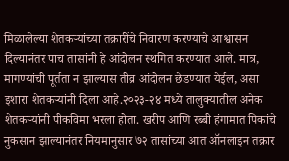मिळालेल्या शेतकऱ्यांच्या तक्रारींचे निवारण करण्याचे आश्वासन दिल्यानंतर पाच तासांनी हे आंदोलन स्थगित करण्यात आले. मात्र, मागण्यांची पूर्तता न झाल्यास तीव्र आंदोलन छेडण्यात येईल, असा इशारा शेतकऱ्यांनी दिला आहे.२०२३-२४ मध्ये तालुक्यातील अनेक शेतकऱ्यांनी पीकविमा भरला होता. खरीप आणि रब्बी हंगामात पिकांचे नुकसान झाल्यानंतर नियमानुसार ७२ तासांच्या आत ऑनलाइन तक्रार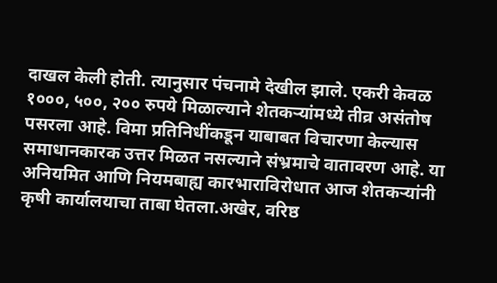दाखल केली होती. त्यानुसार पंचनामे देखील झाले. एकरी केवळ १०००, ५००, २०० रुपये मिळाल्याने शेतकऱ्यांमध्ये तीव्र असंतोष पसरला आहे. विमा प्रतिनिधींकडून याबाबत विचारणा केल्यास समाधानकारक उत्तर मिळत नसल्याने संभ्रमाचे वातावरण आहे. या अनियमित आणि नियमबाह्य कारभाराविरोधात आज शेतकऱ्यांनी कृषी कार्यालयाचा ताबा घेतला.अखेर, वरिष्ठ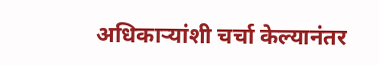अधिकाऱ्यांशी चर्चा केल्यानंतर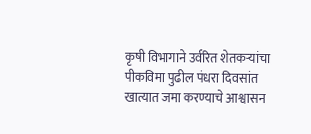कृषी विभागाने उर्वरित शेतकऱ्यांचा पीकविमा पुढील पंधरा दिवसांत खात्यात जमा करण्याचे आश्वासन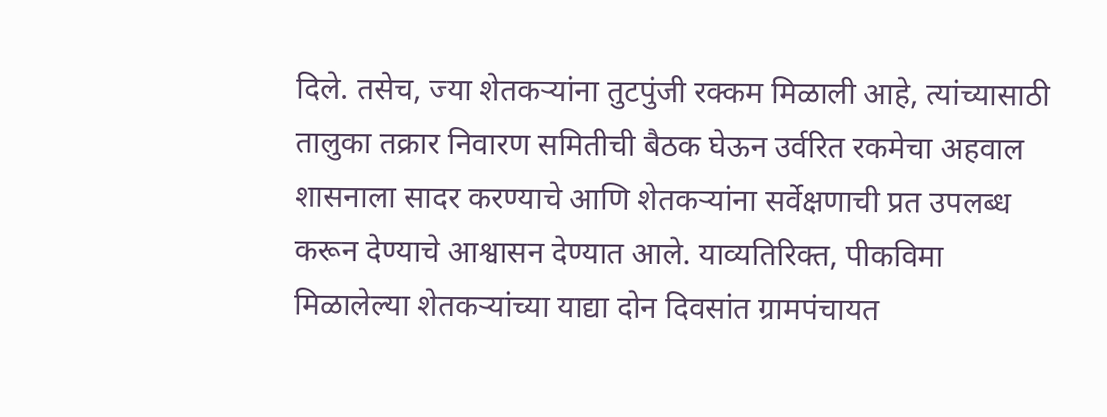दिले. तसेच, ज्या शेतकऱ्यांना तुटपुंजी रक्कम मिळाली आहे, त्यांच्यासाठी तालुका तक्रार निवारण समितीची बैठक घेऊन उर्वरित रकमेचा अहवाल शासनाला सादर करण्याचे आणि शेतकऱ्यांना सर्वेक्षणाची प्रत उपलब्ध करून देण्याचे आश्वासन देण्यात आले. याव्यतिरिक्त, पीकविमा मिळालेल्या शेतकऱ्यांच्या याद्या दोन दिवसांत ग्रामपंचायत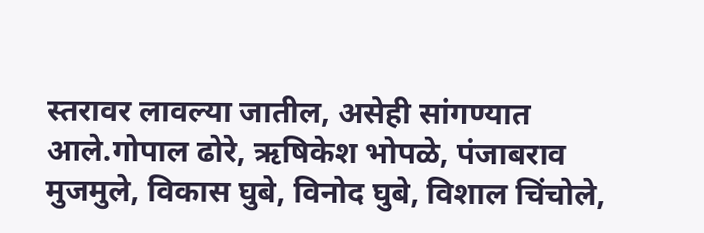स्तरावर लावल्या जातील, असेही सांगण्यात आले.गोपाल ढोरे, ऋषिकेश भोपळे, पंजाबराव मुजमुले, विकास घुबे, विनोद घुबे, विशाल चिंचोले,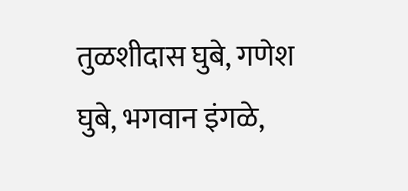तुळशीदास घुबे, गणेश घुबे, भगवान इंगळे,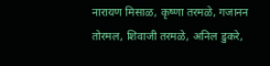नारायण मिसाळ, कृष्णा तरमळे, गजानन तोरमल, शिवाजी तरमळे, अनिल डुकरे,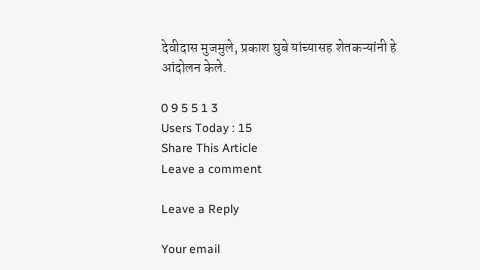देवीदास मुजमुले, प्रकाश घुबे यांच्यासह शेतकऱ्यांनी हे आंदोलन केले.

0 9 5 5 1 3
Users Today : 15
Share This Article
Leave a comment

Leave a Reply

Your email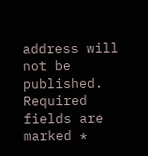address will not be published. Required fields are marked *